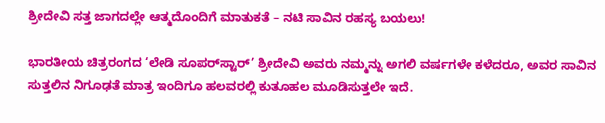ಶ್ರೀದೇವಿ ಸತ್ತ ಜಾಗದಲ್ಲೇ ಆತ್ಮದೊಂದಿಗೆ ಮಾತುಕತೆ – ನಟಿ ಸಾವಿನ ರಹಸ್ಯ ಬಯಲು!

ಭಾರತೀಯ ಚಿತ್ರರಂಗದ ‘ಲೇಡಿ ಸೂಪರ್‌ಸ್ಟಾರ್’ ಶ್ರೀದೇವಿ ಅವರು ನಮ್ಮನ್ನು ಅಗಲಿ ವರ್ಷಗಳೇ ಕಳೆದರೂ, ಅವರ ಸಾವಿನ ಸುತ್ತಲಿನ ನಿಗೂಢತೆ ಮಾತ್ರ ಇಂದಿಗೂ ಹಲವರಲ್ಲಿ ಕುತೂಹಲ ಮೂಡಿಸುತ್ತಲೇ ಇದೆ.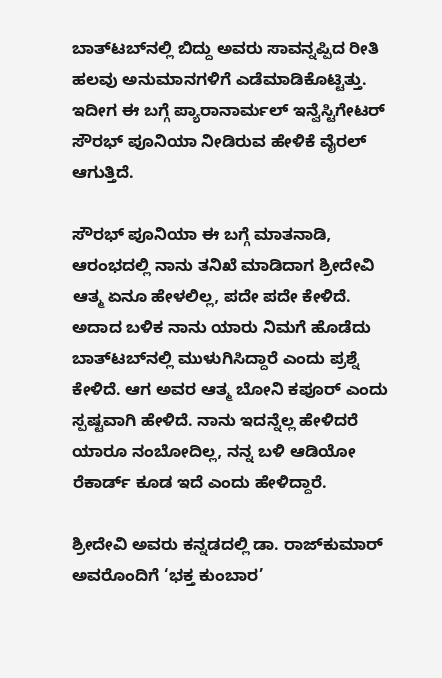ಬಾತ್‌ಟಬ್‌ನಲ್ಲಿ ಬಿದ್ದು ಅವರು ಸಾವನ್ನಪ್ಪಿದ ರೀತಿ ಹಲವು ಅನುಮಾನಗಳಿಗೆ ಎಡೆಮಾಡಿಕೊಟ್ಟಿತ್ತು. ಇದೀಗ ಈ ಬಗ್ಗೆ ಪ್ಯಾರಾನಾರ್ಮಲ್ ಇನ್ವೆಸ್ಟಿಗೇಟರ್ ಸೌರಭ್ ಪೂನಿಯಾ ನೀಡಿರುವ ಹೇಳಿಕೆ ವೈರಲ್ ಆಗುತ್ತಿದೆ.

ಸೌರಭ್ ಪೂನಿಯಾ ಈ ಬಗ್ಗೆ ಮಾತನಾಡಿ, ಆರಂಭದಲ್ಲಿ ನಾನು ತನಿಖೆ ಮಾಡಿದಾಗ ಶ್ರೀದೇವಿ ಆತ್ಮ ಏನೂ ಹೇಳಲಿಲ್ಲ, ಪದೇ ಪದೇ ಕೇಳಿದೆ. ಅದಾದ ಬಳಿಕ ನಾನು ಯಾರು ನಿಮಗೆ ಹೊಡೆದು ಬಾತ್‌ಟಬ್‌ನಲ್ಲಿ ಮುಳುಗಿಸಿದ್ದಾರೆ ಎಂದು ಪ್ರಶ್ನೆ ಕೇಳಿದೆ. ಆಗ ಅವರ ಆತ್ಮ ಬೋನಿ ಕಪೂರ್‌ ಎಂದು ಸ್ಪಷ್ಟವಾಗಿ ಹೇಳಿದೆ. ನಾನು ಇದನ್ನೆಲ್ಲ ಹೇಳಿದರೆ ಯಾರೂ ನಂಬೋದಿಲ್ಲ, ನನ್ನ ಬಳಿ ಆಡಿಯೋ ರೆಕಾರ್ಡ್‌ ಕೂಡ ಇದೆ ಎಂದು ಹೇಳಿದ್ದಾರೆ.

ಶ್ರೀದೇವಿ ಅವರು ಕನ್ನಡದಲ್ಲಿ ಡಾ. ರಾಜ್‌ಕುಮಾರ್ ಅವರೊಂದಿಗೆ ‘ಭಕ್ತ ಕುಂಬಾರ’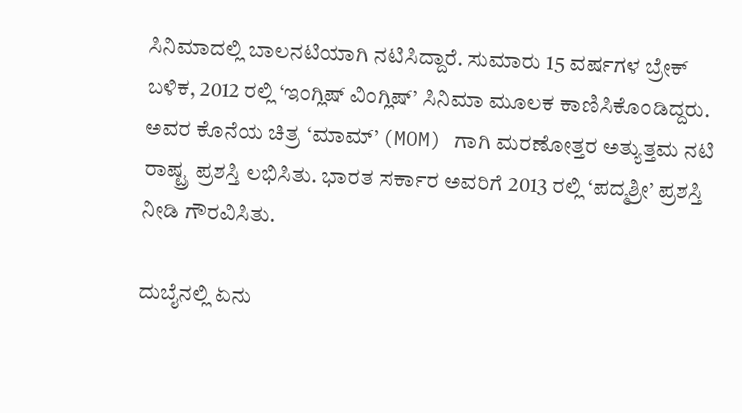ಸಿನಿಮಾದಲ್ಲಿ ಬಾಲನಟಿಯಾಗಿ ನಟಿಸಿದ್ದಾರೆ. ಸುಮಾರು 15 ವರ್ಷಗಳ ಬ್ರೇಕ್‌ ಬಳಿಕ, 2012 ರಲ್ಲಿ ‘ಇಂಗ್ಲಿಷ್ ವಿಂಗ್ಲಿಷ್’ ಸಿನಿಮಾ ಮೂಲಕ ಕಾಣಿಸಿಕೊಂಡಿದ್ದರು. ಅವರ ಕೊನೆಯ ಚಿತ್ರ ‘ಮಾಮ್’ (MOM) ಗಾಗಿ ಮರಣೋತ್ತರ ಅತ್ಯುತ್ತಮ ನಟಿ ರಾಷ್ಟ್ರ ಪ್ರಶಸ್ತಿ ಲಭಿಸಿತು. ಭಾರತ ಸರ್ಕಾರ ಅವರಿಗೆ 2013 ರಲ್ಲಿ ‘ಪದ್ಮಶ್ರೀ’ ಪ್ರಶಸ್ತಿ ನೀಡಿ ಗೌರವಿಸಿತು.

ದುಬೈನಲ್ಲಿ ಏನು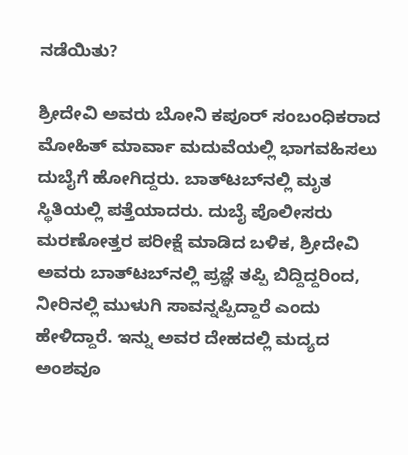ನಡೆಯಿತು?

ಶ್ರೀದೇವಿ ಅವರು ಬೋನಿ ಕಪೂರ್ ಸಂಬಂಧಿಕರಾದ ಮೋಹಿತ್ ಮಾರ್ವಾ ಮದುವೆಯಲ್ಲಿ ಭಾಗವಹಿಸಲು ದುಬೈಗೆ ಹೋಗಿದ್ದರು. ಬಾತ್‌ಟಬ್‌ನಲ್ಲಿ ಮೃತ ಸ್ಥಿತಿಯಲ್ಲಿ ಪತ್ತೆಯಾದರು. ದುಬೈ ಪೊಲೀಸರು ಮರಣೋತ್ತರ ಪರೀಕ್ಷೆ ಮಾಡಿದ ಬಳಿಕ, ಶ್ರೀದೇವಿ ಅವರು ಬಾತ್‌ಟಬ್‌ನಲ್ಲಿ ಪ್ರಜ್ಞೆ ತಪ್ಪಿ ಬಿದ್ದಿದ್ದರಿಂದ, ನೀರಿನಲ್ಲಿ ಮುಳುಗಿ ಸಾವನ್ನಪ್ಪಿದ್ದಾರೆ ಎಂದು ಹೇಳಿದ್ದಾರೆ. ಇನ್ನು ಅವರ ದೇಹದಲ್ಲಿ ಮದ್ಯದ ಅಂಶವೂ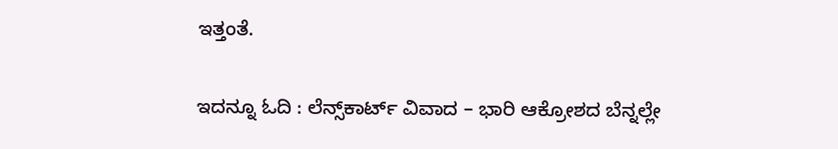ಇತ್ತಂತೆ.

ಇದನ್ನೂ ಓದಿ : ಲೆನ್ಸ್‌ಕಾರ್ಟ್ ವಿವಾದ – ಭಾರಿ ಆಕ್ರೋಶದ ಬೆನ್ನಲ್ಲೇ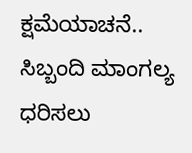ಕ್ಷಮೆಯಾಚನೆ.. ಸಿಬ್ಬಂದಿ ಮಾಂಗಲ್ಯ ಧರಿಸಲು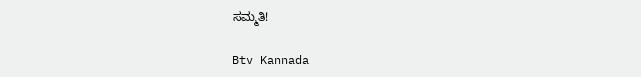ಸಮ್ಮತಿ!

Btv Kannada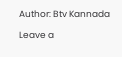Author: Btv Kannada

Leave a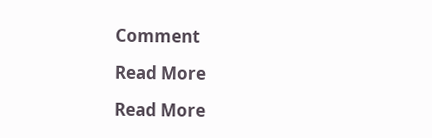Comment

Read More

Read More